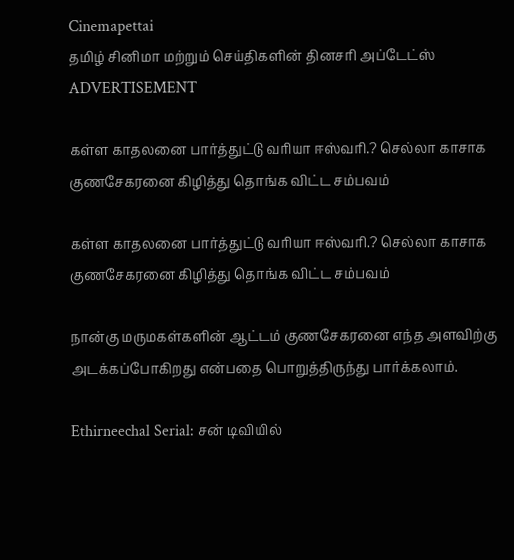Cinemapettai
தமிழ் சினிமா மற்றும் செய்திகளின் தினசரி அப்டேட்ஸ்
ADVERTISEMENT

கள்ள காதலனை பார்த்துட்டு வரியா ஈஸ்வரி.? செல்லா காசாக குணசேகரனை கிழித்து தொங்க விட்ட சம்பவம்

கள்ள காதலனை பார்த்துட்டு வரியா ஈஸ்வரி.? செல்லா காசாக குணசேகரனை கிழித்து தொங்க விட்ட சம்பவம்

நான்கு மருமகள்களின் ஆட்டம் குணசேகரனை எந்த அளவிற்கு அடக்கப்போகிறது என்பதை பொறுத்திருந்து பார்க்கலாம்.

Ethirneechal Serial: சன் டிவியில்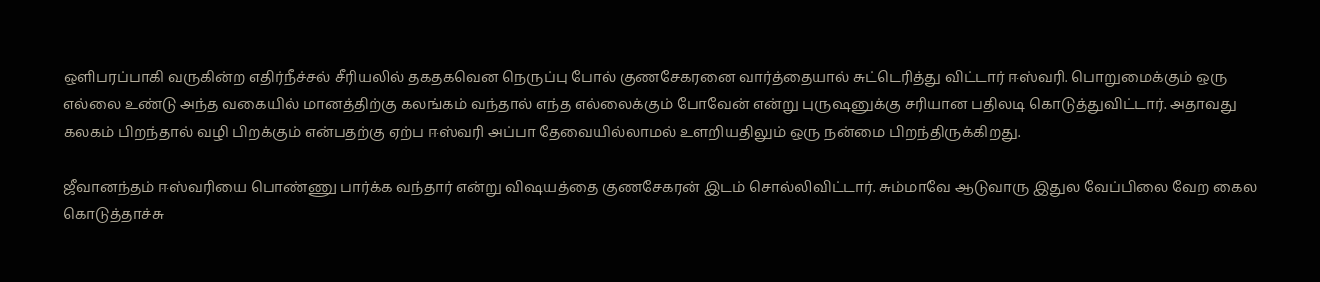ஒளிபரப்பாகி வருகின்ற எதிர்நீச்சல் சீரியலில் தகதகவென நெருப்பு போல் குணசேகரனை வார்த்தையால் சுட்டெரித்து விட்டார் ஈஸ்வரி. பொறுமைக்கும் ஒரு எல்லை உண்டு அந்த வகையில் மானத்திற்கு கலங்கம் வந்தால் எந்த எல்லைக்கும் போவேன் என்று புருஷனுக்கு சரியான பதிலடி கொடுத்துவிட்டார். அதாவது கலகம் பிறந்தால் வழி பிறக்கும் என்பதற்கு ஏற்ப ஈஸ்வரி அப்பா தேவையில்லாமல் உளறியதிலும் ஒரு நன்மை பிறந்திருக்கிறது.

ஜீவானந்தம் ஈஸ்வரியை பொண்ணு பார்க்க வந்தார் என்று விஷயத்தை குணசேகரன் இடம் சொல்லிவிட்டார். சும்மாவே ஆடுவாரு இதுல வேப்பிலை வேற கைல கொடுத்தாச்சு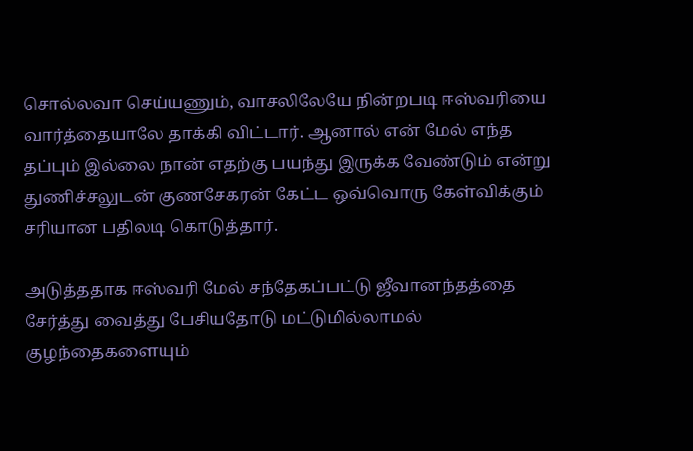சொல்லவா செய்யணும், வாசலிலேயே நின்றபடி ஈஸ்வரியை வார்த்தையாலே தாக்கி விட்டார். ஆனால் என் மேல் எந்த தப்பும் இல்லை நான் எதற்கு பயந்து இருக்க வேண்டும் என்று துணிச்சலுடன் குணசேகரன் கேட்ட ஒவ்வொரு கேள்விக்கும் சரியான பதிலடி கொடுத்தார்.

அடுத்ததாக ஈஸ்வரி மேல் சந்தேகப்பட்டு ஜீவானந்தத்தை சேர்த்து வைத்து பேசியதோடு மட்டுமில்லாமல் குழந்தைகளையும்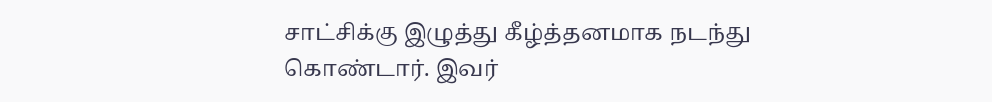சாட்சிக்கு இழுத்து கீழ்த்தனமாக நடந்து கொண்டார். இவர்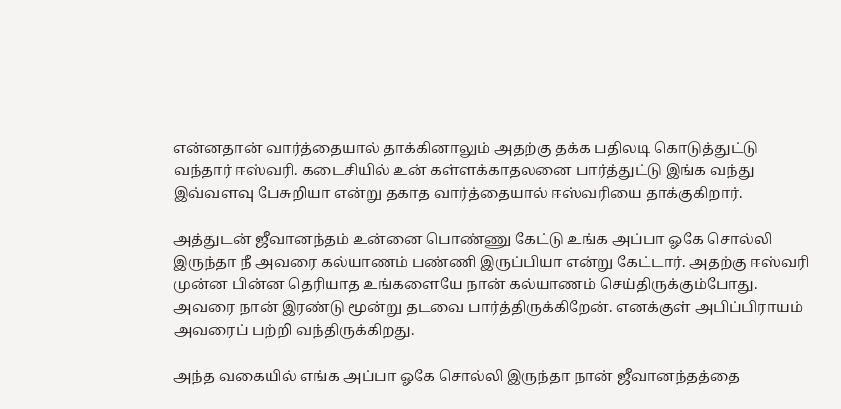என்னதான் வார்த்தையால் தாக்கினாலும் அதற்கு தக்க பதிலடி கொடுத்துட்டு வந்தார் ஈஸ்வரி. கடைசியில் உன் கள்ளக்காதலனை பார்த்துட்டு இங்க வந்து இவ்வளவு பேசுறியா என்று தகாத வார்த்தையால் ஈஸ்வரியை தாக்குகிறார்.

அத்துடன் ஜீவானந்தம் உன்னை பொண்ணு கேட்டு உங்க அப்பா ஓகே சொல்லி இருந்தா நீ அவரை கல்யாணம் பண்ணி இருப்பியா என்று கேட்டார். அதற்கு ஈஸ்வரி முன்ன பின்ன தெரியாத உங்களையே நான் கல்யாணம் செய்திருக்கும்போது. அவரை நான் இரண்டு மூன்று தடவை பார்த்திருக்கிறேன். எனக்குள் அபிப்பிராயம் அவரைப் பற்றி வந்திருக்கிறது.

அந்த வகையில் எங்க அப்பா ஓகே சொல்லி இருந்தா நான் ஜீவானந்தத்தை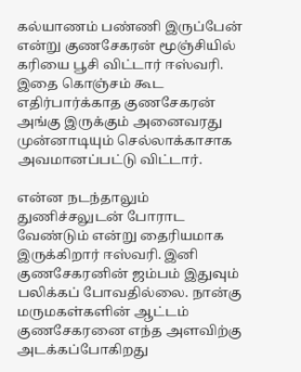கல்யாணம் பண்ணி இருப்பேன் என்று குணசேகரன் மூஞ்சியில் கரியை பூசி விட்டார் ஈஸ்வரி. இதை கொஞ்சம் கூட எதிர்பார்க்காத குணசேகரன் அங்கு இருக்கும் அனைவரது முன்னாடியும் செல்லாக்காசாக அவமானப்பட்டு விட்டார்.

என்ன நடந்தாலும் துணிச்சலுடன் போராட வேண்டும் என்று தைரியமாக இருக்கிறார் ஈஸ்வரி. இனி குணசேகரனின் ஜம்பம் இதுவும் பலிக்கப் போவதில்லை. நான்கு மருமகள்களின் ஆட்டம் குணசேகரனை எந்த அளவிற்கு அடக்கப்போகிறது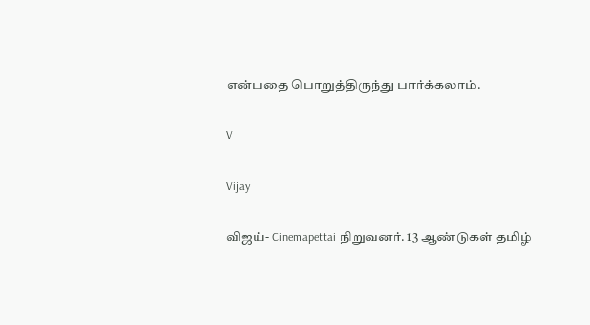என்பதை பொறுத்திருந்து பார்க்கலாம்.

V

Vijay

விஜய்- Cinemapettai நிறுவனர். 13 ஆண்டுகள் தமிழ்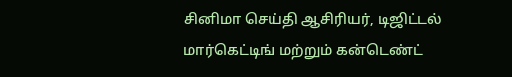சினிமா செய்தி ஆசிரியர், டிஜிட்டல் மார்கெட்டிங் மற்றும் கன்டெண்ட்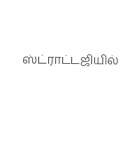ஸ்ட்ராட்டஜியில்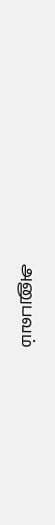அனுபவம்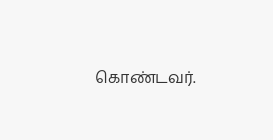கொண்டவர்.